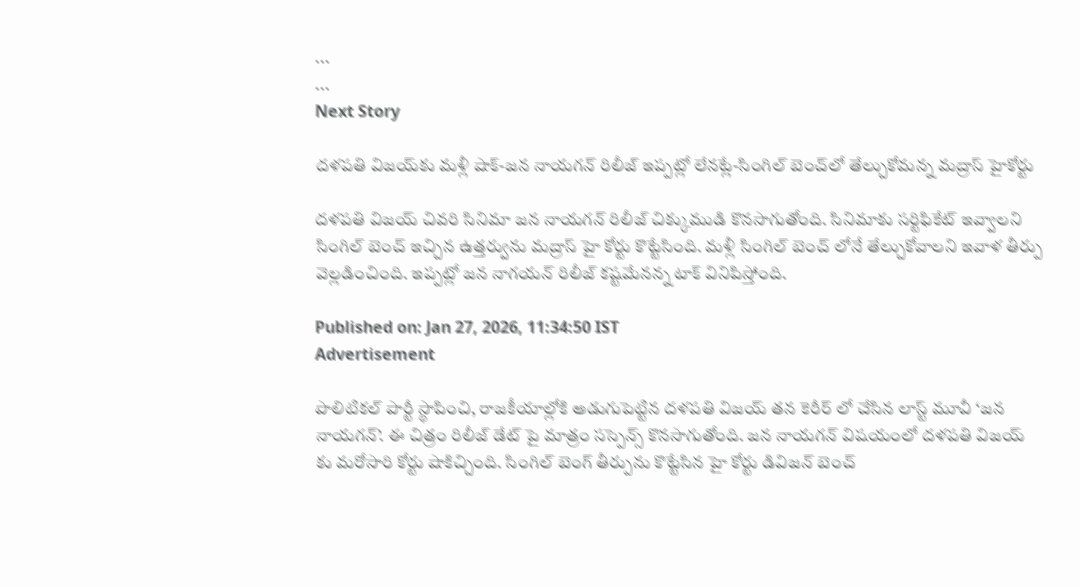...
...
Next Story

ద‌ళ‌ప‌తి విజ‌య్‌కు మ‌ళ్లీ షాక్‌-జ‌న నాయ‌గ‌న్ రిలీజ్ ఇప్ప‌ట్లో లేన‌ట్లే-సింగిల్ బెంచ్‌లో తేల్చుకోమన్న మ‌ద్రాస్ హైకోర్టు

దళపతి విజయ్ చివరి సినిమా జన నాయగన్ రిలీజ్ చిక్కుముడి కొనసాగుతోంది. సినిమాకు సర్టిఫికేట్ ఇవ్వాలని సింగిల్ బెంచ్ ఇచ్చిన ఉత్తర్వును మద్రాస్ హై కోర్టు కొట్టేసింది. మళ్లీ సింగిల్ బెంచ్ లోనే తేల్చుకోవాలని ఇవాళ తీర్పు వెల్లడించింది. ఇప్పట్లో జన నాగయన్ రిలీజ్ కష్టమేనన్న టాక్ వినిపిస్తోంది.

Published on: Jan 27, 2026, 11:34:50 IST
Advertisement

పొలిటికల్ పార్టీ స్థాపించి, రాజకీయాల్లోకి అడుగుపెట్టిన దళపతి విజయ్ తన కెరీర్ లో చేసిన లాస్ట్ మూవీ ‘జన నాయగన్’. ఈ చిత్రం రిలీజ్ డేట్ పై మాత్రం సస్పెన్స్ కొనసాగుతోంది. జన నాయగన్ విషయంలో దళపతి విజయ్ కు మరోసారి కోర్టు షాకిచ్చింది. సింగిల్ బెంగ్ తీర్పును కొట్టేసిన హై కోర్టు డివిజన్ బెంచ్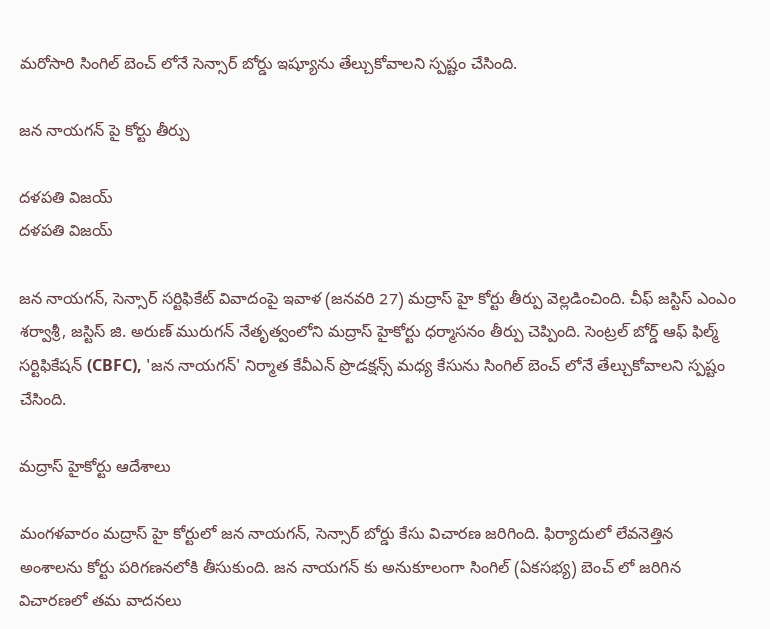మరోసారి సింగిల్ బెంచ్ లోనే సెన్సార్ బోర్డు ఇష్యూను తేల్చుకోవాలని స్పష్టం చేసింది.

జన నాయగన్ పై కోర్టు తీర్పు

దళపతి విజయ్
దళపతి విజయ్

జన నాయగన్, సెన్సార్ సర్టిఫికేట్ వివాదంపై ఇవాళ (జనవరి 27) మద్రాస్ హై కోర్టు తీర్పు వెల్లడించింది. చీఫ్ జస్టిస్ ఎంఎం శర్వాశ్రీ, జస్టిస్ జి. అరుణ్ మురుగన్ నేతృత్వంలోని మద్రాస్ హైకోర్టు ధర్మాసనం తీర్పు చెప్పింది. సెంట్రల్ బోర్డ్ ఆఫ్ ఫిల్మ్ సర్టిఫికేషన్ (CBFC), 'జన నాయగన్' నిర్మాత కేవీఎన్ ప్రొడక్షన్స్ మధ్య కేసును సింగిల్ బెంచ్ లోనే తేల్చుకోవాలని స్పష్టం చేసింది.

మద్రాస్ హైకోర్టు ఆదేశాలు

మంగళవారం మద్రాస్ హై కోర్టులో జన నాయగన్, సెన్సార్ బోర్డు కేసు విచారణ జరిగింది. ఫిర్యాదులో లేవనెత్తిన అంశాలను కోర్టు పరిగణనలోకి తీసుకుంది. జన నాయగన్ కు అనుకూలంగా సింగిల్ (ఏకసభ్య) బెంచ్ లో జరిగిన విచారణలో తమ వాదనలు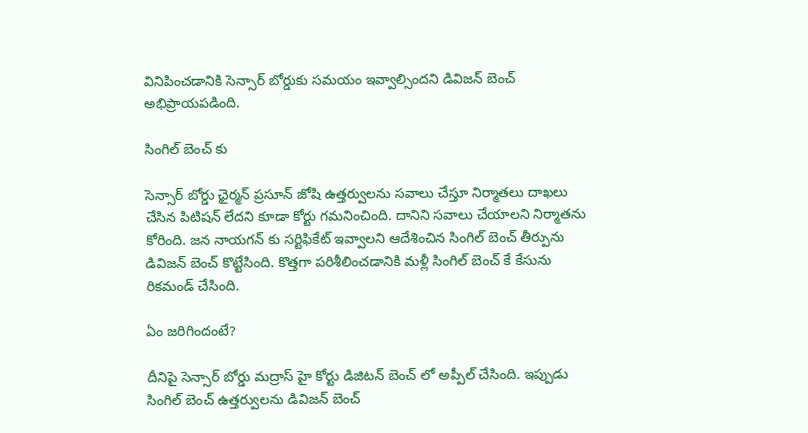వినిపించడానికి సెన్సార్ బోర్డుకు సమయం ఇవ్వాల్సిందని డివిజన్ బెంచ్ అభిప్రాయపడింది.

సింగిల్ బెంచ్ కు

సెన్సార్ బోర్డు ఛైర్మన్ ప్రసూన్ జోషి ఉత్తర్వులను సవాలు చేస్తూ నిర్మాతలు దాఖలు చేసిన పిటిషన్ లేదని కూడా కోర్టు గమనించింది. దానిని సవాలు చేయాలని నిర్మాతను కోరింది. జన నాయగన్ కు సర్టిఫికేట్ ఇవ్వాలని ఆదేశించిన సింగిల్ బెంచ్ తీర్పును డివిజన్ బెంచ్ కొట్టేసింది. కొత్తగా పరిశీలించడానికి మళ్లీ సింగిల్ బెంచ్ కే కేసును రికమండ్ చేసింది.

ఏం జరిగిందంటే?

దీనిపై సెన్సార్ బోర్డు మద్రాస్ హై కోర్టు డిజిటన్ బెంచ్ లో అప్పీల్ చేసింది. ఇప్పుడు సింగిల్ బెంచ్ ఉత్తర్వులను డివిజన్ బెంచ్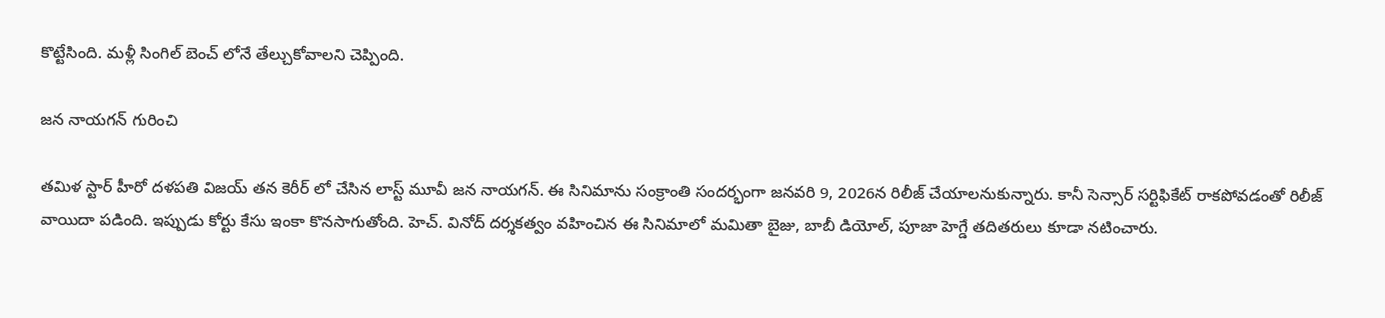కొట్టేసింది. మళ్లీ సింగిల్ బెంచ్ లోనే తేల్చుకోవాలని చెప్పింది.

జన నాయగన్ గురించి

తమిళ స్టార్ హీరో దళపతి విజయ్ తన కెరీర్ లో చేసిన లాస్ట్ మూవీ జన నాయగన్. ఈ సినిమాను సంక్రాంతి సందర్భంగా జనవరి 9, 2026న రిలీజ్ చేయాలనుకున్నారు. కానీ సెన్సార్ సర్టిఫికేట్ రాకపోవడంతో రిలీజ్ వాయిదా పడింది. ఇప్పుడు కోర్టు కేసు ఇంకా కొనసాగుతోంది. హెచ్. వినోద్ దర్శకత్వం వహించిన ఈ సినిమాలో మమితా బైజు, బాబీ డియోల్, పూజా హెగ్డే తదితరులు కూడా నటించారు.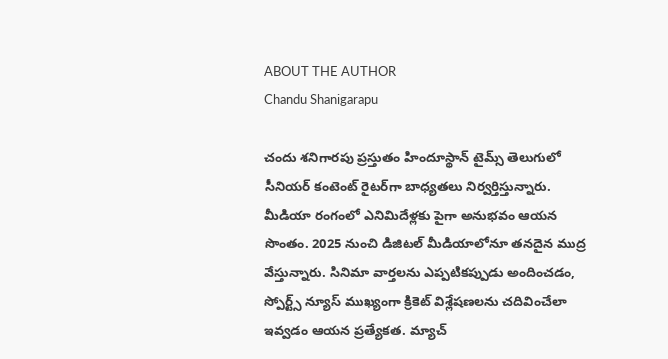ABOUT THE AUTHOR
Chandu Shanigarapu

చందు శనిగారపు ప్రస్తుతం హిందూస్థాన్ టైమ్స్ తెలుగులో సీనియర్ కంటెంట్ రైట‌ర్‌గా బాధ్యతలు నిర్వర్తిస్తున్నారు. మీడియా రంగంలో ఎనిమిదేళ్లకు పైగా అనుభవం ఆయన సొంతం. 2025 నుంచి డిజిటల్ మీడియాలోనూ తనదైన ముద్ర వేస్తున్నారు. సినిమా వార్తలను ఎప్పటికప్పుడు అందించడం, స్పోర్ట్స్ న్యూస్ ముఖ్యంగా క్రికెట్ విశ్లేషణలను చదివించేలా ఇవ్వడం ఆయన ప్రత్యేకత. మ్యాచ్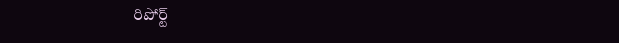రిపోర్ట్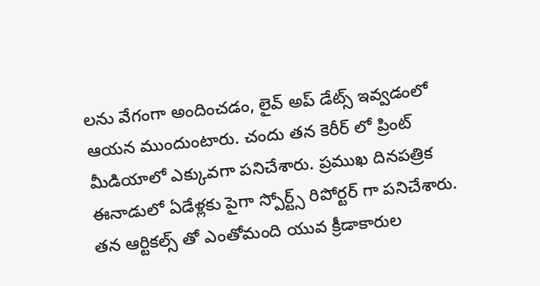లను వేగంగా అందించడం, లైవ్ అప్ డేట్స్ ఇవ్వడంలో ఆయన ముందుంటారు. చందు తన కెరీర్ లో ప్రింట్ మీడియాలో ఎక్కువగా పనిచేశారు. ప్రముఖ దినపత్రిక ఈనాడులో ఏడేళ్లకు పైగా స్పోర్ట్స్ రిపోర్టర్ గా పనిచేశారు. తన ఆర్టికల్స్ తో ఎంతోమంది యువ క్రీడాకారుల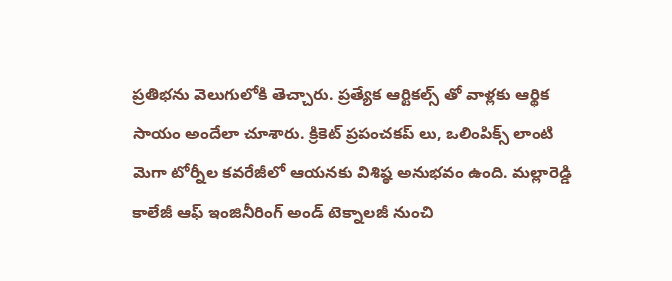ప్రతిభను వెలుగులోకి తెచ్చారు. ప్రత్యేక ఆర్టికల్స్ తో వాళ్లకు ఆర్థిక సాయం అందేలా చూశారు. క్రికెట్ ప్రపంచకప్ లు, ఒలింపిక్స్ లాంటి మెగా టోర్నీల కవరేజీలో ఆయనకు విశిష్ఠ అనుభవం ఉంది. మల్లారెడ్డి కాలేజీ ఆఫ్ ఇంజినీరింగ్ అండ్ టెక్నాలజీ నుంచి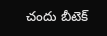చందు బీటెక్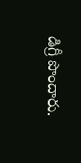డిగ్రీ పొందారు.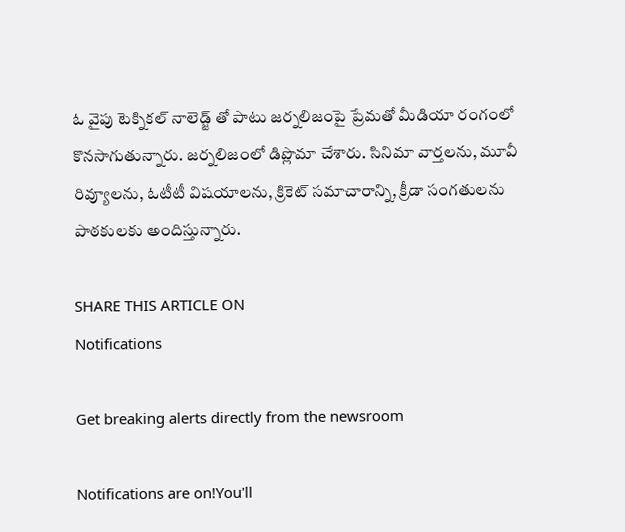ఓ వైపు టెక్నికల్ నాలెడ్జ్ తో పాటు జర్నలిజంపై ప్రేమతో మీడియా రంగంలో కొనసాగుతున్నారు. జర్నలిజంలో డిప్లొమా చేశారు. సినిమా వార్తలను, మూవీ రివ్యూలను, ఓటీటీ విషయాలను, క్రికెట్ సమాచారాన్ని, క్రీడా సంగతులను పాఠకులకు అందిస్తున్నారు.

SHARE THIS ARTICLE ON
Notifications

Get breaking alerts directly from the newsroom

Notifications are on!You'll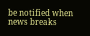be notified when news breaks